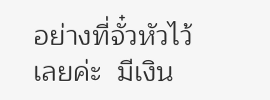อย่างที่จั๋วหัวไว้เลยค่ะ  มีเงิน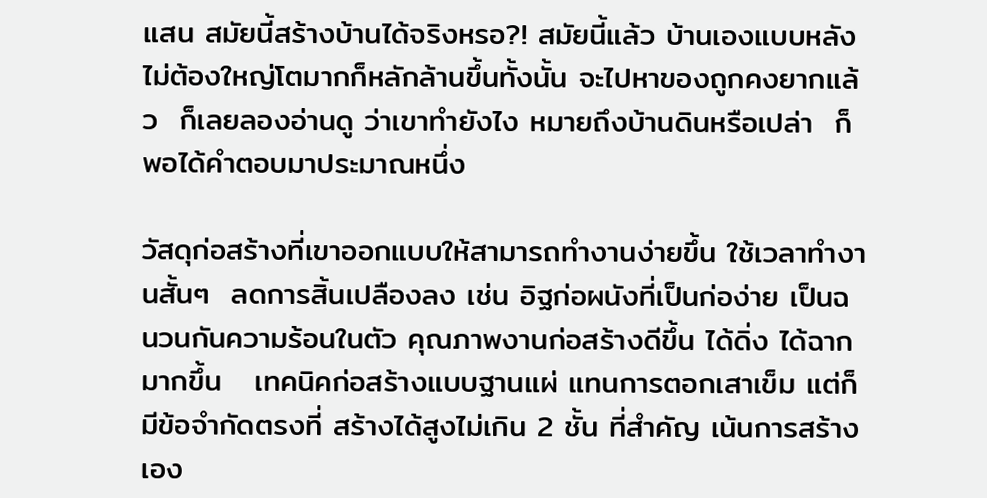แสน สมัยนี้สร้างบ้านได้จริงหรอ?! สมัยนี้แล้ว บ้านเองแบบหลังไม่ต้องใหญ่โตมากก็หลักล้านขึ้นทั้งนั้น จะไปหาของถูกคงยากแล้ว  ก็เลยลองอ่านดู ว่าเขาทำยังไง หมายถึงบ้านดินหรือเปล่า  ก็พอได้คำตอบมาประมาณหนึ่ง

วัสดุก่อสร้างที่เขาออกแบบให้สามารถทำงานง่ายขึ้น ใช้เวลาทำงานสั้นๆ  ลดการสิ้นเปลืองลง เช่น อิฐก่อผนังที่เป็นก่อง่าย เป็นฉนวนกันความร้อนในตัว คุณภาพงานก่อสร้างดีขึ้น ได้ดิ่ง ได้ฉากมากขึ้น   เทคนิคก่อสร้างแบบฐานแผ่ แทนการตอกเสาเข็ม แต่ก็มีข้อจำกัดตรงที่ สร้างได้สูงไม่เกิน 2 ชั้น ที่สำคัญ เน้นการสร้างเอง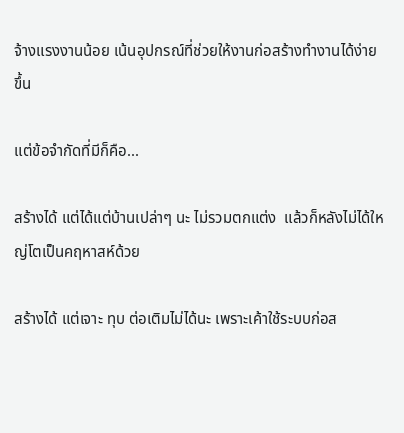จ้างแรงงานน้อย เน้นอุปกรณ์ที่ช่วยให้งานก่อสร้างทำงานได้ง่ายขึ้น

แต่ข้อจำกัดที่มีก็คือ...

สร้างได้ แต่ได้แต่บ้านเปล่าๆ นะ ไม่รวมตกแต่ง  แล้วก็หลังไม่ได้ใหญ่โตเป็นคฤหาสห์ด้วย

สร้างได้ แต่เจาะ ทุบ ต่อเติมไม่ได้นะ เพราะเค้าใช้ระบบก่อส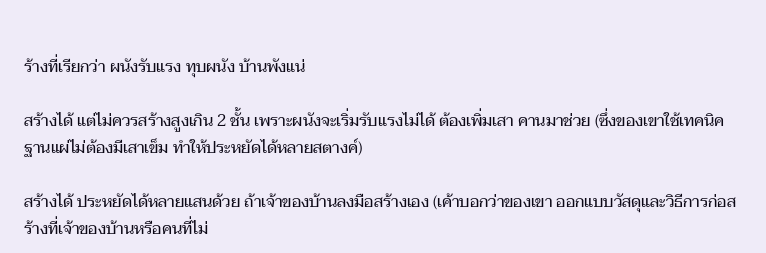ร้างที่เรียกว่า ผนังรับแรง ทุบผนัง บ้านพังแน่

สร้างได้ แต่ไม่ควรสร้างสูงเกิน 2 ชั้น เพราะผนังจะเริ่มรับแรงไม่ได้ ต้องเพิ่มเสา คานมาช่วย (ซึ่งของเขาใช้เทคนิคฐานแผ่ไม่ต้องมีเสาเข็ม ทำให้ประหยัดได้หลายสตางค์)

สร้างได้ ประหยัดได้หลายแสนด้วย ถ้าเจ้าของบ้านลงมือสร้างเอง (เค้าบอกว่าของเขา ออกแบบวัสดุและวิธีการก่อสร้างที่เจ้าของบ้านหรือคนที่ไม่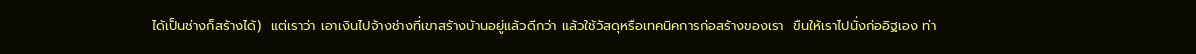ได้เป็นช่างก็สร้างได้)  แต่เราว่า เอาเงินไปจ้างช่างที่เขาสร้างบ้านอยู่แล้วดีกว่า แล้วใช้วัสดุหรือเทคนิคการก่อสร้างของเรา  ขืนให้เราไปนั่งก่ออิฐเอง ท่า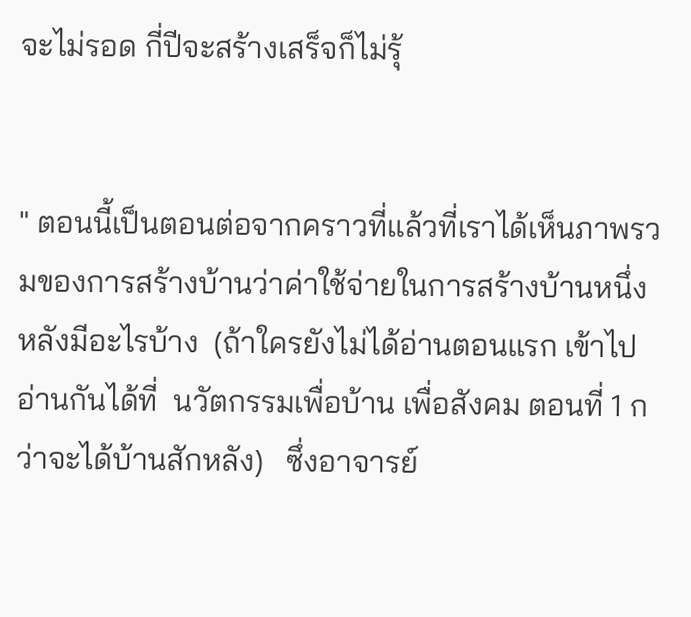จะไม่รอด กี่ปีจะสร้างเสร็จก็ไม่รุ้


" ตอนนี้เป็นตอนต่อจากคราวที่แล้วที่เราได้เห็นภาพรวมของการสร้างบ้านว่าค่าใช้จ่ายในการสร้างบ้านหนึ่งหลังมีอะไรบ้าง  (ถ้าใครยังไม่ได้อ่านตอนแรก เข้าไปอ่านกันได้ที่  นวัตกรรมเพื่อบ้าน เพื่อสังคม ตอนที่ 1 กว่าจะได้บ้านสักหลัง)   ซึ่งอาจารย์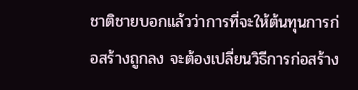ชาติชายบอกแล้วว่าการที่จะให้ต้นทุนการก่อสร้างถูกลง จะต้องเปลี่ยนวิธีการก่อสร้าง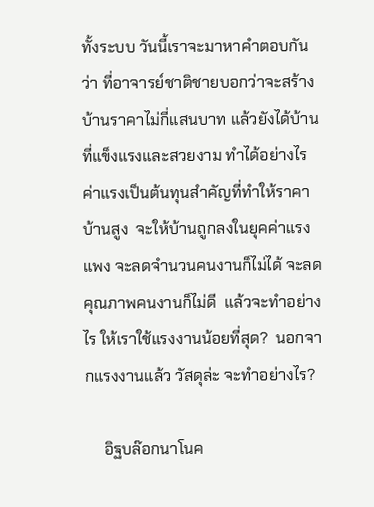ทั้งระบบ วันนี้เราจะมาหาคำตอบกันว่า ที่อาจารย์ชาติชายบอกว่าจะสร้างบ้านราคาไม่กี่แสนบาท แล้วยังได้บ้านที่แข็งแรงและสวยงาม ทำได้อย่างไร ค่าแรงเป็นต้นทุนสำคัญที่ทำให้ราคาบ้านสูง  จะให้บ้านถูกลงในยุคค่าแรงแพง จะลดจำนวนคนงานก็ไม่ได้ จะลดคุณภาพคนงานก็ไม่ดี  แล้วจะทำอย่างไร ให้เราใช้แรงงานน้อยที่สุด?  นอกจากแรงงานแล้ว วัสดุล่ะ จะทำอย่างไร?

     อิฐบล๊อกนาโนค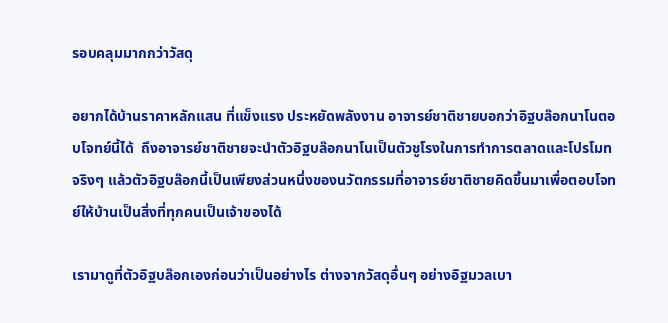รอบคลุมมากกว่าวัสดุ

อยากได้บ้านราคาหลักแสน ที่แข็งแรง ประหยัดพลังงาน อาจารย์ชาติชายบอกว่าอิฐบล๊อกนาโนตอบโจทย์นี้ได้  ถึงอาจารย์ชาติชายจะนำตัวอิฐบล๊อกนาโนเป็นตัวชูโรงในการทำการตลาดและโปรโมท  จริงๆ แล้วตัวอิฐบล๊อกนี้เป็นเพียงส่วนหนึ่งของนวัตกรรมที่อาจารย์ชาติชายคิดขึ้นมาเพื่อตอบโจทย์ให้บ้านเป็นสิ่งที่ทุกคนเป็นเจ้าของได้

เรามาดูที่ตัวอิฐบล๊อกเองก่อนว่าเป็นอย่างไร ต่างจากวัสดุอื่นๆ อย่างอิฐมวลเบา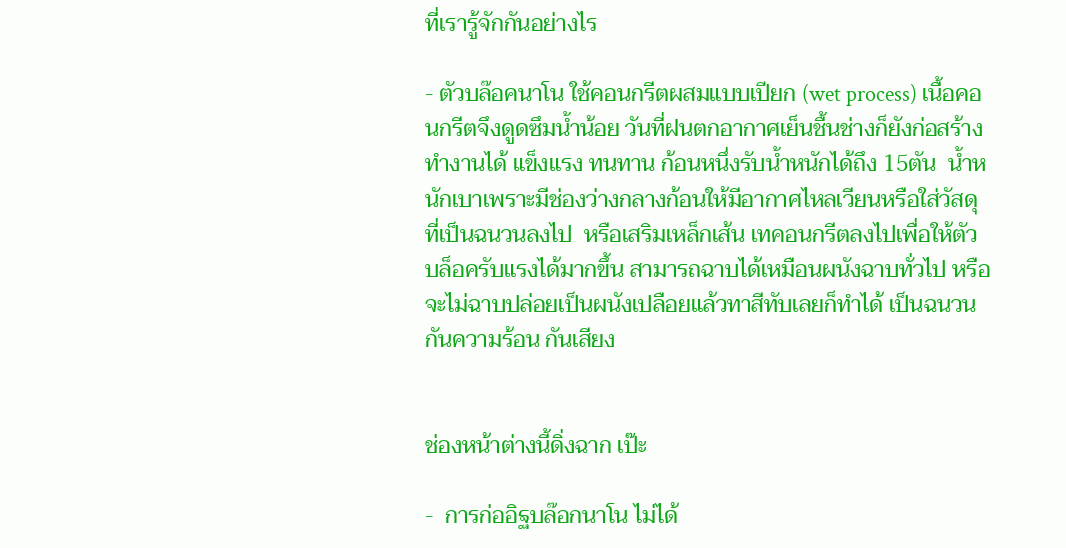ที่เรารู้จักกันอย่างไร

- ตัวบล๊อคนาโน ใช้คอนกรีตผสมแบบเปียก (wet process) เนื้อคอนกรีตจึงดูดซึมน้ำน้อย วันที่ฝนตกอากาศเย็นชื้นช่างก็ยังก่อสร้างทำงานได้ แข็งแรง ทนทาน ก้อนหนึ่งรับน้ำหนักได้ถึง 15ตัน  น้ำหนักเบาเพราะมีช่องว่างกลางก้อนให้มีอากาศไหลเวียนหรือใส่วัสดุที่เป็นฉนวนลงไป  หรือเสริมเหล็กเส้น เทคอนกรีตลงไปเพื่อให้ตัวบล็อครับแรงได้มากขึ้น สามารถฉาบได้เหมือนผนังฉาบทั่วไป หรือจะไม่ฉาบปล่อยเป็นผนังเปลือยแล้วทาสีทับเลยก็ทำได้ เป็นฉนวนกันความร้อน กันเสียง


ช่องหน้าต่างนี้ดิ่งฉาก เป๊ะ

-  การก่ออิฐบล๊อกนาโน ไม่ได้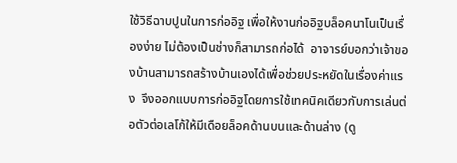ใช้วิธีฉาบปูนในการก่ออิฐ เพื่อให้งานก่ออิฐบล็อคนาโนเป็นเรื่องง่าย ไม่ต้องเป็นช่างก็สามารถก่อได้  อาจารย์บอกว่าเจ้าของบ้านสามารถสร้างบ้านเองได้เพื่อช่วยประหยัดในเรื่องค่าแรง  จึงออกแบบการก่ออิฐโดยการใช้เทคนิคเดียวกับการเล่นต่อตัวต่อเลโก้ให้มีเดือยล็อคด้านบนและด้านล่าง (ดู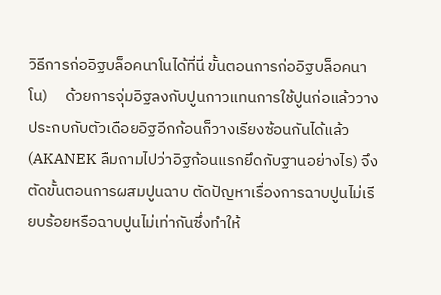วิธีการก่ออิฐบล็อคนาโนได้ที่นี่ ขั้นตอนการก่ออิฐบล็อคนาโน)     ด้วยการจุ่มอิฐลงกับปูนกาวแทนการใช้ปูนก่อแล้ววางประกบกับตัวเดือยอิฐอีกก้อนก็วางเรียงซ้อนกันได้แล้ว  (AKANEK ลืมถามไปว่าอิฐก้อนแรกยึดกับฐานอย่างไร) จึงตัดขั้นตอนการผสมปูนฉาบ ตัดปัญหาเรื่องการฉาบปูนไม่เรียบร้อยหรือฉาบปูนไม่เท่ากันซึ่งทำให้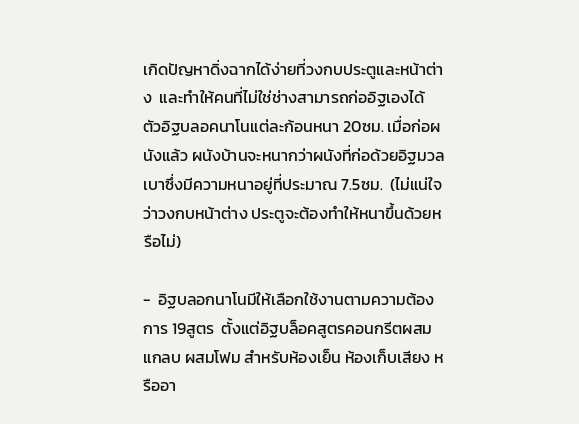เกิดปัญหาดิ่งฉากได้ง่ายที่วงกบประตูและหน้าต่าง  และทำให้คนที่ไม่ใช่ช่างสามารถก่ออิฐเองได้  ตัวอิฐบลอคนาโนแต่ละก้อนหนา 20ซม. เมื่อก่อผนังแล้ว ผนังบ้านจะหนากว่าผนังที่ก่อด้วยอิฐมวลเบาซึ่งมีความหนาอยู่ที่ประมาณ 7.5ซม.  (ไม่แน่ใจว่าวงกบหน้าต่าง ประตูจะต้องทำให้หนาขึ้นด้วยหรือไม่)

-  อิฐบลอกนาโนมีให้เลือกใช้งานตามความต้องการ 19สูตร  ตั้งแต่อิฐบล็อคสูตรคอนกรีตผสมแกลบ ผสมโฟม สำหรับห้องเย็น ห้องเก็บเสียง หรืออา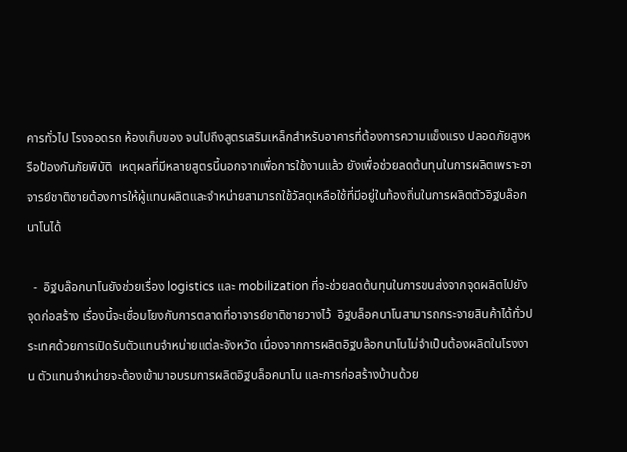คารทั่วไป โรงจอดรถ ห้องเก็บของ จนไปถึงสูตรเสริมเหล็กสำหรับอาคารที่ต้องการความแข็งแรง ปลอดภัยสูงหรือป้องกันภัยพิบัติ  เหตุผลที่มีหลายสูตรนี้นอกจากเพื่อการใช้งานแล้ว ยังเพื่อช่วยลดต้นทุนในการผลิตเพราะอาจารย์ชาติชายต้องการให้ผู้แทนผลิตและจำหน่ายสามารถใช้วัสดุเหลือใช้ที่มีอยู่ในท้องถิ่นในการผลิตตัวอิฐบล๊อกนาโนได้

  -  อิฐบล๊อกนาโนยังช่วยเรื่อง logistics และ mobilization ที่จะช่วยลดต้นทุนในการขนส่งจากจุดผลิตไปยังจุดก่อสร้าง เรื่องนี้จะเชื่อมโยงกับการตลาดที่อาจารย์ชาติชายวางไว้  อิฐบล็อคนาโนสามารถกระจายสินค้าได้ทั่วประเทศด้วยการเปิดรับตัวแทนจำหน่ายแต่ละจังหวัด เนื่องจากการผลิตอิฐบล๊อกนาโนไม่จำเป็นต้องผลิตในโรงงาน ตัวแทนจำหน่ายจะต้องเข้ามาอบรมการผลิตอิฐบล็อคนาโน และการก่อสร้างบ้านด้วย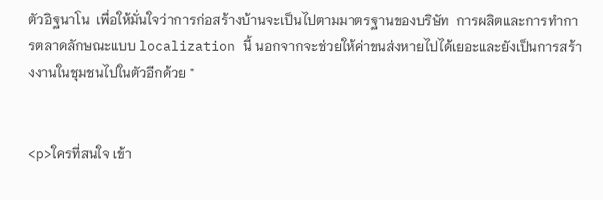ตัวอิฐนาโน  เพื่อให้มั่นใจว่าการก่อสร้างบ้านจะเป็นไปตามมาตรฐานของบริษัท  การผลิตและการทำการตลาดลักษณะแบบ localization นี้ นอกจากจะช่วยให้ค่าขนส่งหายไปได้เยอะและยังเป็นการสร้างงานในชุมชนไปในตัวอีกด้วย "


<p>ใครที่สนใจ เข้า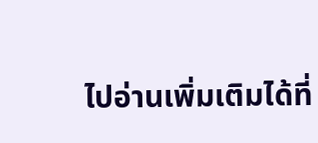ไปอ่านเพิ่มเติมได้ที่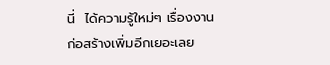นี่  ได้ความรู้ใหม่ๆ เรื่องงานก่อสร้างเพิ่มอีกเยอะเลย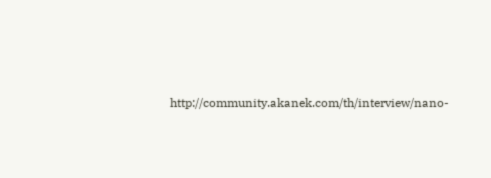http://community.akanek.com/th/interview/nano-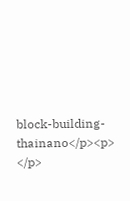block-building-thainano</p><p>
</p>